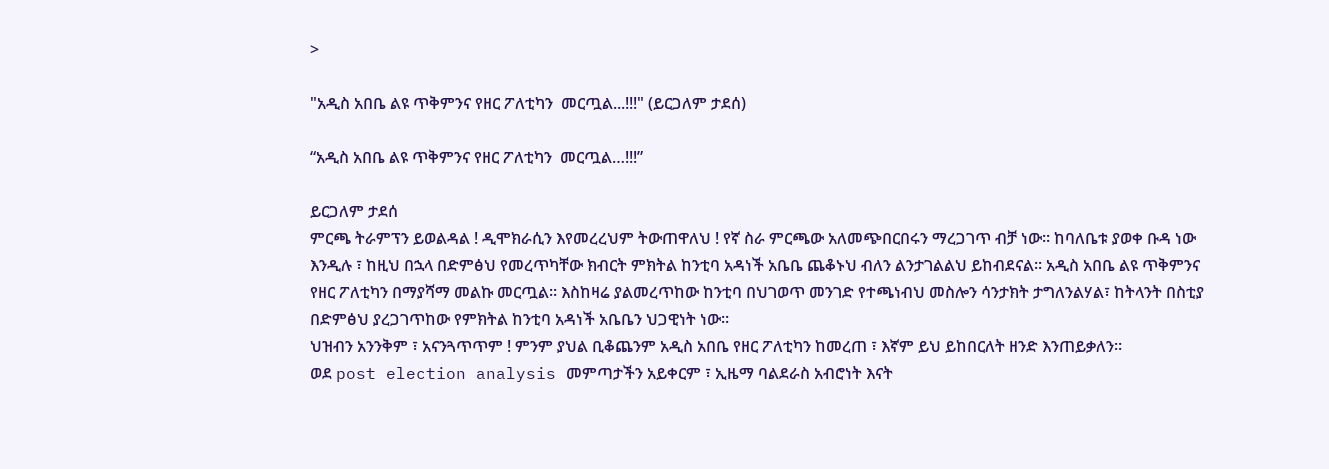>

"አዲስ አበቤ ልዩ ጥቅምንና የዘር ፖለቲካን  መርጧል...!!!" (ይርጋለም ታደሰ)

“አዲስ አበቤ ልዩ ጥቅምንና የዘር ፖለቲካን  መርጧል…!!!”

ይርጋለም ታደሰ
ምርጫ ትራምፕን ይወልዳል ! ዲሞክራሲን እየመረረህም ትውጠዋለህ ! የኛ ስራ ምርጫው አለመጭበርበሩን ማረጋገጥ ብቻ ነው። ከባለቤቱ ያወቀ ቡዳ ነው እንዲሉ ፣ ከዚህ በኋላ በድምፅህ የመረጥካቸው ክብርት ምክትል ከንቲባ አዳነች አቤቤ ጨቆኑህ ብለን ልንታገልልህ ይከብደናል። አዲስ አበቤ ልዩ ጥቅምንና የዘር ፖለቲካን በማያሻማ መልኩ መርጧል። እስከዛሬ ያልመረጥከው ከንቲባ በህገወጥ መንገድ የተጫነብህ መስሎን ሳንታክት ታግለንልሃል፣ ከትላንት በስቲያ በድምፅህ ያረጋገጥከው የምክትል ከንቲባ አዳነች አቤቤን ህጋዊነት ነው።
ህዝብን አንንቅም ፣ አናንጓጥጥም ! ምንም ያህል ቢቆጨንም አዲስ አበቤ የዘር ፖለቲካን ከመረጠ ፣ እኛም ይህ ይከበርለት ዘንድ እንጠይቃለን።
ወደ post election analysis መምጣታችን አይቀርም ፣ ኢዜማ ባልደራስ አብሮነት እናት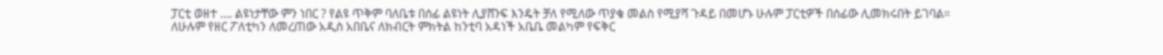ፓርቲ ወዘተ …. ልዩነታቸው ምን ነበር ? የልዩ ጥቅም ባለቤቱ በሰፊ ልዩነት ሊያሸንፍ እንዴት ቻለ የሚለው ጥያቄ መልስ የሚያሻ ጉዳይ በመሆኑ ሁሉም ፓርቲዎች በሰፊው ሊመክሩበት ይገባል።
ለሁሉም የዘር ፖለቲካን ለመረጠው አዲስ አበቤና ለክብርት ምክትል ከንቲባ አዳነች አቤቤ መልካም የፍቅር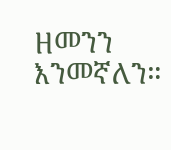ዘመንን እንመኛለን።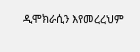ዲሞክራሲን እየመረረህም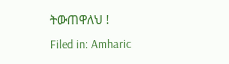ትውጠዋለህ !
Filed in: Amharic